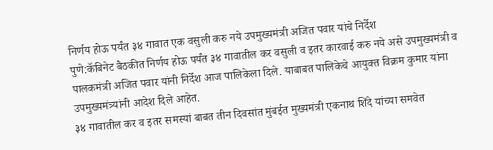निर्णय होऊ पर्यंत ३४ गावात एक वसुली करु नये उपमुख्यमंत्री अजित पवार यांचे निर्देश
पुणे:कॅबिनेट बैठकीत निर्णय होऊ पर्यंत ३४ गावातील कर वसुली व इतर कारवाई करु नये असे उपमुख्यमंत्री व पालकमंत्री अजित पवार यांनी निर्देश आज पालिकेला दिले. याबाबत पालिकेचे आयुक्त विक्रम कुमार यांना उपमुख्यमंत्र्यांनी आदेश दिले आहेत.
३४ गावातील कर व इतर समस्यां बाबत तीन दिवसांत मुंबईत मुख्यमंत्री एकनाथ शिंदे यांच्या समवेत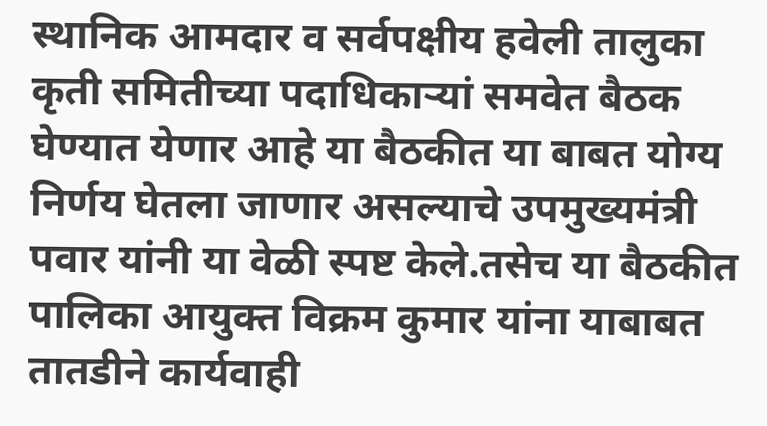स्थानिक आमदार व सर्वपक्षीय हवेली तालुका कृती समितीच्या पदाधिकाऱ्यां समवेत बैठक घेण्यात येणार आहे या बैठकीत या बाबत योग्य निर्णय घेतला जाणार असल्याचे उपमुख्यमंत्री पवार यांनी या वेळी स्पष्ट केले.तसेच या बैठकीत पालिका आयुक्त विक्रम कुमार यांना याबाबत तातडीने कार्यवाही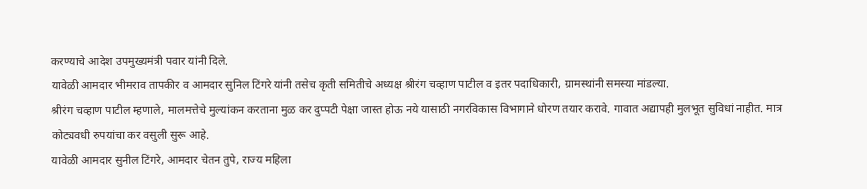करण्याचे आदेश उपमुख्यमंत्री पवार यांनी दिले.
यावेळी आमदार भीमराव तापकीर व आमदार सुनिल टिंगरे यांनी तसेच कृती समितीचे अध्यक्ष श्रीरंग चव्हाण पाटील व इतर पदाधिकारी, ग्रामस्थांनी समस्या मांडल्या.
श्रीरंग चव्हाण पाटील म्हणाले, मालमत्तेचे मुल्यांकन करताना मुळ कर दुप्पटी पेक्षा जास्त होऊ नये यासाठी नगरविकास विभागाने धोरण तयार करावे. गावात अद्यापही मुलभूत सुविधां नाहीत. मात्र कोट्यवधी रुपयांचा कर वसुली सुरू आहे.
यावेळी आमदार सुनील टिंगरे, आमदार चेतन तुपे, राज्य महिला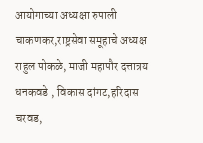आयोगाच्या अध्यक्षा रुपाली चाकणकर,राष्ट्रसेवा समूहाचे अध्यक्ष राहुल पोकळे, माजी महापौर दत्तात्रय धनकवडे , विकास दांगट,हरिदास चरवड,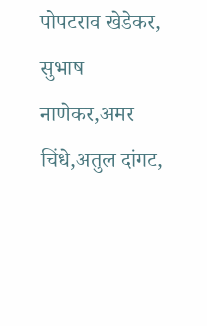पोपटराव खेडेकर, सुभाष नाणेकर,अमर चिंधे,अतुल दांगट,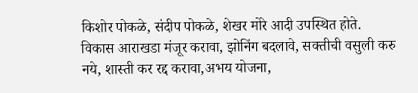किशोर पोकळे, संदीप पोकळे, शेखर मोरे आदी उपस्थित होते.
विकास आराखडा मंजूर करावा, झोनिंग बदलावे, सक्तीची वसुली करु नये, शास्ती कर रद्द करावा,अभय योजना,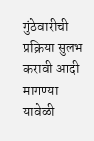गुंठेवारीची प्रक्रिया सुलभ करावी आदी मागण्या यावेळी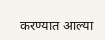करण्यात आल्या